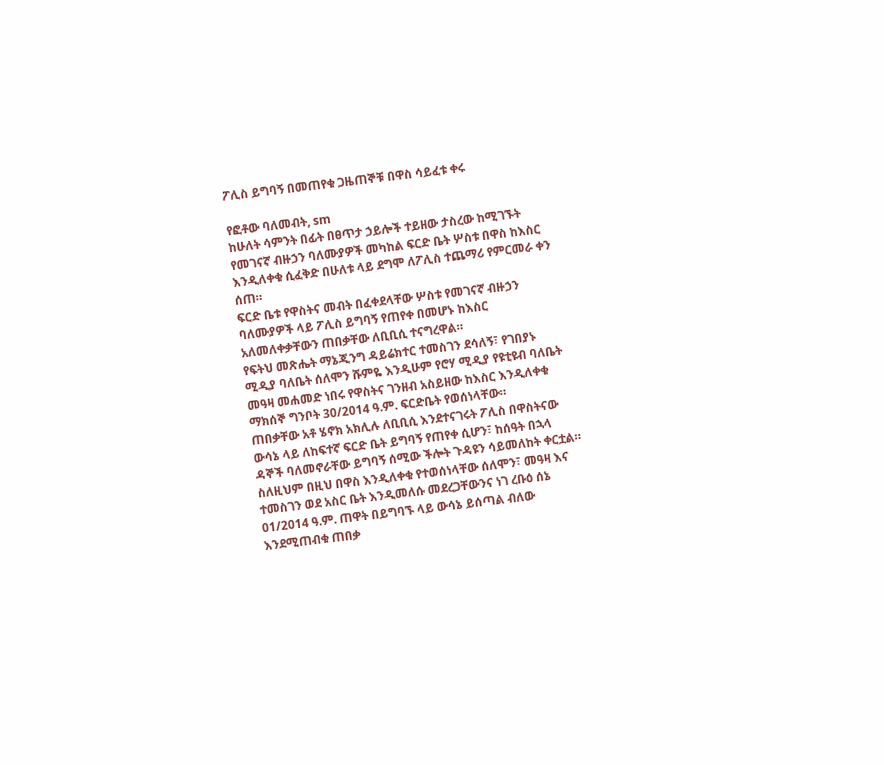ፖሊስ ይግባኝ በመጠየቁ ጋዜጠኞቹ በዋስ ሳይፈቱ ቀሩ

የፎቶው ባለመብት, sm
ከሁለት ሳምንት በፊት በፀጥታ ኃይሎች ተይዘው ታስረው ከሚገኙት የመገናኛ ብዙኃን ባለሙያዎች መካከል ፍርድ ቤት ሦስቱ በዋስ ከእስር እንዲለቀቁ ሲፈቅድ በሁለቱ ላይ ደግሞ ለፖሊስ ተጨማሪ የምርመራ ቀን ሰጠ።
ፍርድ ቤቱ የዋስትና መብት በፈቀደላቸው ሦስቱ የመገናኛ ብዙኃን ባለሙያዎች ላይ ፖሊስ ይግባኝ የጠየቀ በመሆኑ ከእስር አለመለቀቃቸውን ጠበቃቸው ለቢቢሲ ተናግረዋል።
የፍትህ መጽሔት ማኔጂንግ ዳይሬክተር ተመስገን ደሳለኝ፣ የገበያኑ ሚዲያ ባለቤት ሰለሞን ሹምዬ እንዲሁም የሮሃ ሚዲያ የዩቲዩብ ባለቤት መዓዛ መሐመድ ነበሩ የዋስትና ገንዘብ አስይዘው ከእስር እንዲለቀቁ ማክሰኞ ግንቦት 30/2014 ዓ.ም. ፍርድቤት የወሰነላቸው።
ጠበቃቸው አቶ ሄኖክ አክሊሉ ለቢቢሲ እንደተናገሩት ፖሊስ በዋስትናው ውሳኔ ላይ ለከፍተኛ ፍርድ ቤት ይግባኝ የጠየቀ ሲሆን፣ ከሰዓት በኋላ ዳኞች ባለመኖራቸው ይግባኝ ሰሚው ችሎት ጉዳዩን ሳይመለከት ቀርቷል።
ስለዚህም በዚህ በዋስ እንዲለቀቁ የተወሰነላቸው ሰለሞን፣ መዓዛ እና ተመስገን ወደ አስር ቤት እንዲመለሱ መደረጋቸውንና ነገ ረቡዕ ሰኔ 01/2014 ዓ.ም. ጠዋት በይግባኙ ላይ ውሳኔ ይሰጣል ብለው እንደሚጠብቁ ጠበቃ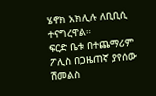ሄኖክ አክሊሉ ለቢቢሲ ተናግረዋል።
ፍርድ ቤቱ በተጨማሪም ፖሊስ በጋዜጠኛ ያየሰው ሽመልስ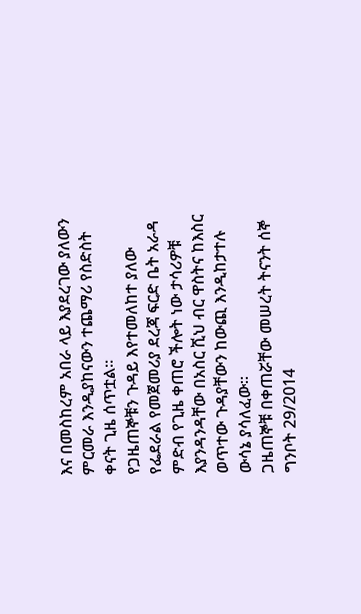እና በመስከረም አበራ ላይ እያደረገው ያለውን ምርመራ እንዲያከናውን ተጨማሪ የስድስት ቀናት ጊዜ ሰጥቷል።
የጋዜጠኞቹን ጉዳይ እየተመለከተ ያለው የፌደራል የመጀመሪያ ደረጃ ፍርድ ቤት አራዳ ምድብ የጊዜ ቀጠሮ ችሎት ነው ታሳሪዎቹ እያንዳንዳቸው በአስር ሺህ ብር ዋስትና ከእስር ወጥተው ጉዳያቸውን ከውጪ እንዲከታተሉ ውሳኔ ያሳለፈው።
ጋዜጠኞቹ በቀጠሯቸው መሠረት ትናንት ሰኞ ግንቦት 29/2014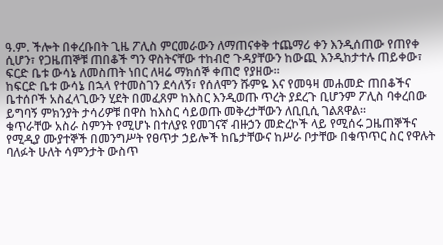ዓ.ም. ችሎት በቀረቡበት ጊዜ ፖሊስ ምርመራውን ለማጠናቀቅ ተጨማሪ ቀን እንዲሰጠው የጠየቀ ሲሆን፣ የጋዜጠኞቹ ጠበቆች ግን ዋስትናቸው ተከብሮ ጉዳያቸውን ከውጪ እንዲከታተሉ ጠይቀው፣ ፍርድ ቤቱ ውሳኔ ለመስጠት ነበር ለዛሬ ማክሰኞ ቀጠሮ የያዘው።
ከፍርድ ቤቱ ውሳኔ በኋላ የተመስገን ደሳለኝ፣ የሰለሞን ሹምዬ እና የመዓዛ መሐመድ ጠበቆችና ቤተሰቦች አስፈላጊውን ሂደት በመፈጸም ከእስር እንዲወጡ ጥረት ያደረጉ ቢሆንም ፖሊስ ባቀረበው ይግባኝ ምክንያት ታሳሪዎቹ በዋስ ከእስር ሳይወጡ መቅረታቸውን ለቢቢሲ ገልጸዋል።
ቁጥራቸው አስራ ስምንት የሚሆኑ በተለያዩ የመገናኛ ብዙኃን መድረኮች ላይ የሚሰሩ ጋዜጠኞችና የሚዲያ ሙያተኞች በመንግሥት የፀጥታ ኃይሎች ከቤታቸውና ከሥራ ቦታቸው በቁጥጥር ስር የዋሉት ባለፉት ሁለት ሳምንታት ውስጥ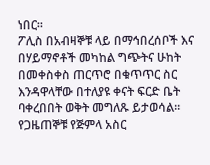ነበር።
ፖሊስ በአብዛኞቹ ላይ በማኅበረሰቦች እና በሃይማኖቶች መካከል ግጭትና ሁከት በመቀስቀስ ጠርጥሮ በቁጥጥር ስር እንዳዋላቸው በተለያዩ ቀናት ፍርድ ቤት ባቀረበበት ወቅት መግለጹ ይታወሳል።
የጋዜጠኞቹ የጅምላ አስር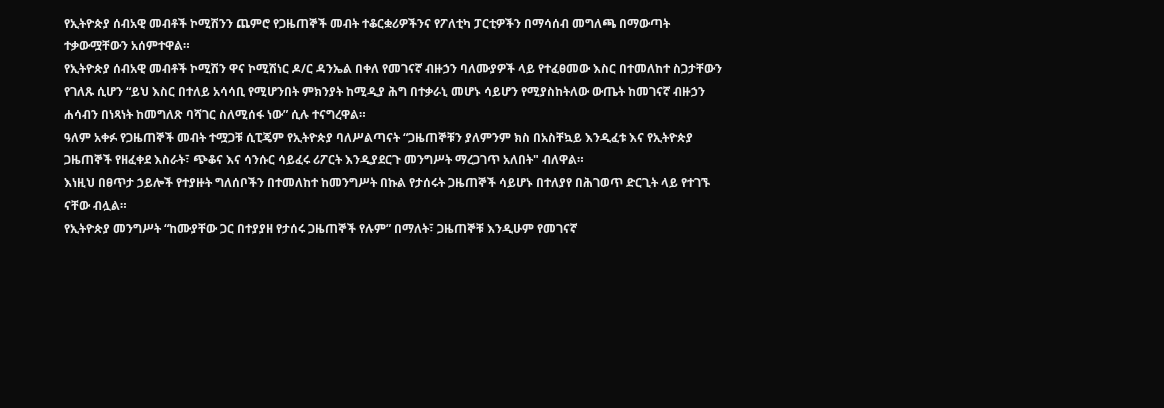የኢትዮጵያ ሰብአዊ መብቶች ኮሚሽንን ጨምሮ የጋዜጠኞች መብት ተቆርቋሪዎችንና የፖለቲካ ፓርቲዎችን በማሳሰብ መግለጫ በማውጣት ተቃውሟቸውን አሰምተዋል።
የኢትዮጵያ ሰብአዊ መብቶች ኮሚሽን ዋና ኮሚሽነር ዶ/ር ዳንኤል በቀለ የመገናኛ ብዙኃን ባለሙያዎች ላይ የተፈፀመው እስር በተመለከተ ስጋታቸውን የገለጹ ሲሆን “ይህ እስር በተለይ አሳሳቢ የሚሆንበት ምክንያት ከሚዲያ ሕግ በተቃራኒ መሆኑ ሳይሆን የሚያስከትለው ውጤት ከመገናኛ ብዙኃን ሐሳብን በነጻነት ከመግለጽ ባሻገር ስለሚሰፋ ነው” ሲሉ ተናግረዋል።
ዓለም አቀፉ የጋዜጠኞች መብት ተሟጋቹ ሲፒጄም የኢትዮጵያ ባለሥልጣናት “ጋዜጠኞቹን ያለምንም ክስ በአስቸኳይ እንዲፈቱ እና የኢትዮጵያ ጋዜጠኞች የዘፈቀደ እስራት፣ ጭቆና እና ሳንሱር ሳይፈሩ ሪፖርት እንዲያደርጉ መንግሥት ማረጋገጥ አለበት" ብለዋል።
እነዚህ በፀጥታ ኃይሎች የተያዙት ግለሰቦችን በተመለከተ ከመንግሥት በኩል የታሰሩት ጋዜጠኞች ሳይሆኑ በተለያየ በሕገወጥ ድርጊት ላይ የተገኙ ናቸው ብሏል።
የኢትዮጵያ መንግሥት “ከሙያቸው ጋር በተያያዘ የታሰሩ ጋዜጠኞች የሉም” በማለት፣ ጋዜጠኞቹ እንዲሁም የመገናኛ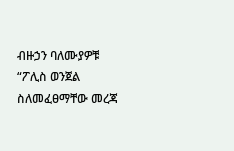ብዙኃን ባለሙያዎቹ “ፖሊስ ወንጀል ስለመፈፀማቸው መረጃ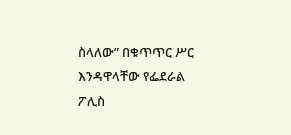ስላለው” በቁጥጥር ሥር እንዳዋላቸው የፌደራል ፖሊስ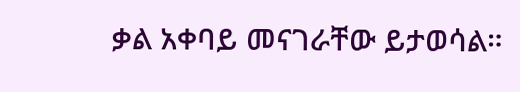ቃል አቀባይ መናገራቸው ይታወሳል።